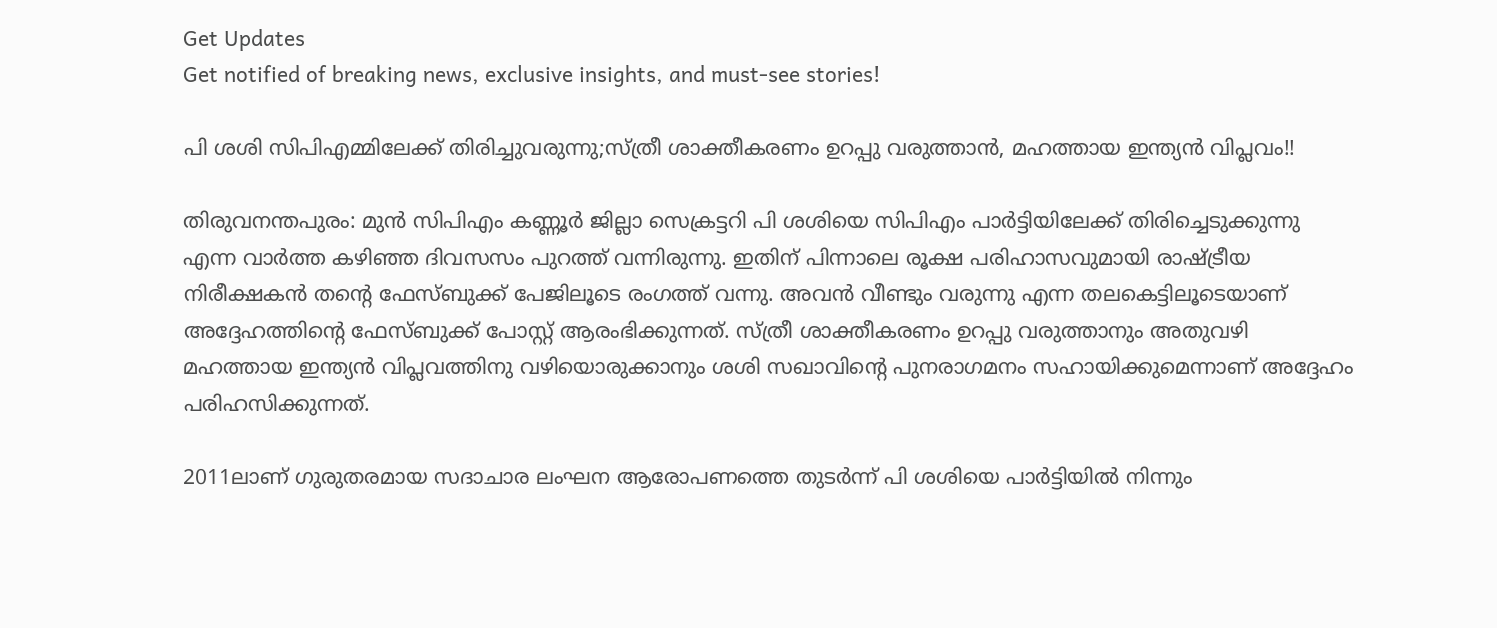Get Updates
Get notified of breaking news, exclusive insights, and must-see stories!

പി ശശി സിപിഎമ്മിലേക്ക് തിരിച്ചുവരുന്നു;സ്ത്രീ ശാക്തീകരണം ഉറപ്പു വരുത്താൻ, മഹത്തായ ഇന്ത്യൻ വിപ്ലവം!!

തിരുവനന്തപുരം: മുൻ സിപിഎം കണ്ണൂർ ജില്ലാ സെക്രട്ടറി പി ശശിയെ സിപിഎം പാർട്ടിയിലേക്ക് തിരിച്ചെടുക്കുന്നു എന്ന വാർത്ത കഴിഞ്ഞ ദിവസസം പുറത്ത് വന്നിരുന്നു. ഇതിന് പിന്നാലെ രൂക്ഷ പരിഹാസവുമായി രാഷ്ട്രീയ നിരീക്ഷകൻ തന്റെ ഫേസ്ബുക്ക് പേജിലൂടെ രംഗത്ത് വന്നു. അവൻ വീണ്ടും വരുന്നു എന്ന തലകെട്ടിലൂടെയാണ് അദ്ദേഹത്തിന്റെ ഫേസ്ബുക്ക് പോസ്റ്റ് ആരംഭിക്കുന്നത്. സ്ത്രീ ശാക്തീകരണം ഉറപ്പു വരുത്താനും അതുവഴി മഹത്തായ ഇന്ത്യൻ വിപ്ലവത്തിനു വഴിയൊരുക്കാനും ശശി സഖാവിന്റെ പുനരാഗമനം സഹായിക്കുമെന്നാണ് അദ്ദേഹം പരിഹസിക്കുന്നത്.

2011ലാണ് ഗുരുതരമായ സദാചാര ലംഘന ആരോപണത്തെ തുടര്‍ന്ന് പി ശശിയെ പാര്‍ട്ടിയില്‍ നിന്നും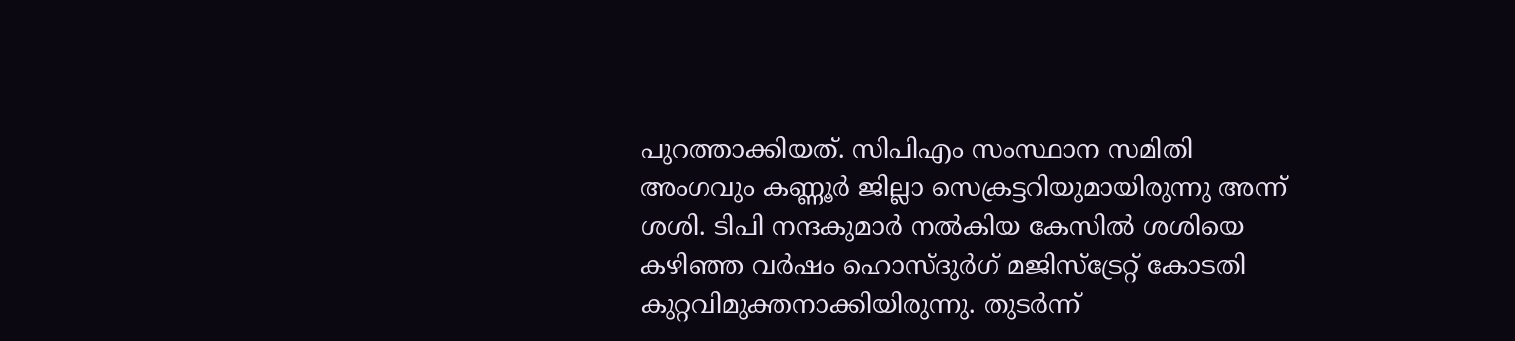പുറത്താക്കിയത്. സിപിഎം സംസ്ഥാന സമിതി അംഗവും കണ്ണൂര്‍ ജില്ലാ സെക്രട്ടറിയുമായിരുന്നു അന്ന് ശശി. ടിപി നന്ദകുമാര്‍ നല്‍കിയ കേസില്‍ ശശിയെ കഴിഞ്ഞ വര്‍ഷം ഹൊസ്ദുര്‍ഗ് മജിസ്‌ട്രേറ്റ് കോടതി കുറ്റവിമുക്തനാക്കിയിരുന്നു. തുടര്‍ന്ന്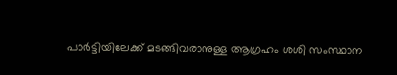പാര്‍ട്ടിയിലേക്ക് മടങ്ങിവരാനുള്ള ആഗ്രഹം ശശി സംസ്ഥാന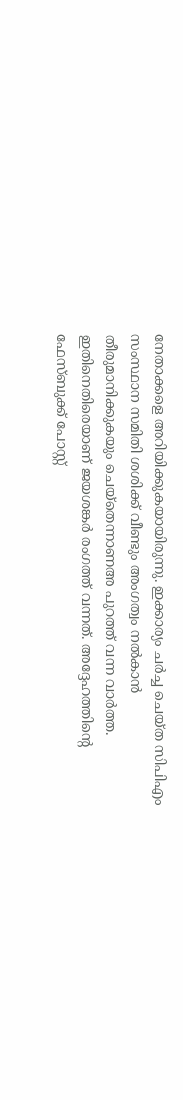നേതാക്കളെ അറിയിക്കുകയായിരുന്നു. ഇക്കാര്യം ചര്‍ച്ച ചെയ്ത സിപിഎം സംസ്ഥാന സമിതി ശശിക്ക് വീണ്ടും അംഗത്വം നല്‍കാന്‍ തീരുമാനിക്കുകയും ചെയ്തെന്നാണഅ പുറത്ത് വന്ന വാർത്ത. ഇതിനെതിരെയാണ് ജയശങ്കർ രംഗത്ത് വന്നത്. അദ്ദേഹത്തിന്റെ ഫേസ്ബുക്ക് പോസ്റ്റ്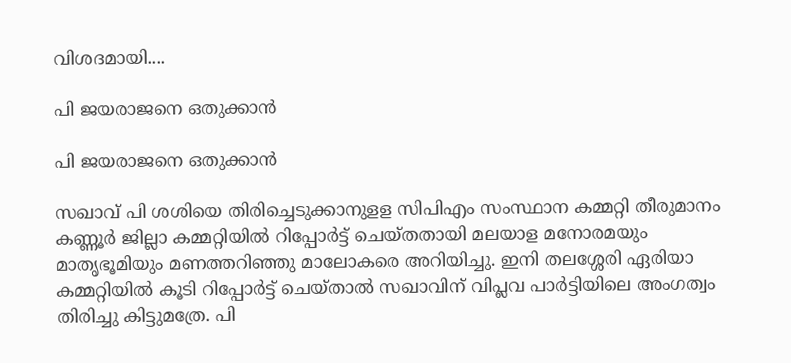വിശദമായി....

പി ജയരാജനെ ഒതുക്കാൻ

പി ജയരാജനെ ഒതുക്കാൻ

സഖാവ് പി ശശിയെ തിരിച്ചെടുക്കാനുളള സിപിഎം സംസ്ഥാന കമ്മറ്റി തീരുമാനം കണ്ണൂർ ജില്ലാ കമ്മറ്റിയിൽ റിപ്പോർട്ട് ചെയ്തതായി മലയാള മനോരമയും മാതൃഭൂമിയും മണത്തറിഞ്ഞു മാലോകരെ അറിയിച്ചു. ഇനി തലശ്ശേരി ഏരിയാ കമ്മറ്റിയിൽ കൂടി റിപ്പോർട്ട് ചെയ്താൽ സഖാവിന് വിപ്ലവ പാർട്ടിയിലെ അംഗത്വം തിരിച്ചു കിട്ടുമത്രേ. പി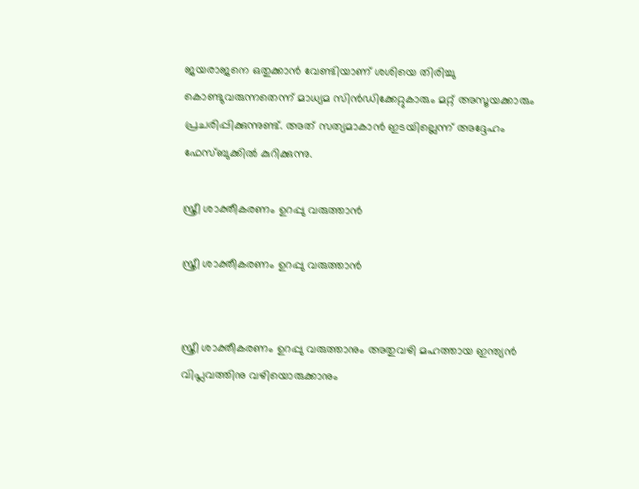ജയരാജനെ ഒതുക്കാൻ വേണ്ടിയാണ് ശശിയെ തിരിച്ചു കൊണ്ടുവരുന്നതെന്ന് മാധ്യമ സിൻഡിക്കേറ്റുകാരും മറ്റ് അസൂയക്കാരും പ്രചരിപ്പിക്കുന്നുണ്ട്. അത് സത്യമാകാൻ ഇടയില്ലെന്ന് അദ്ദേഹം ഫേസ്ബുക്കിൽ കുറിക്കുന്നു.

സ്ത്രീ ശാക്തീകരണം ഉറപ്പു വരുത്താൻ

സ്ത്രീ ശാക്തീകരണം ഉറപ്പു വരുത്താൻ


സ്ത്രീ ശാക്തീകരണം ഉറപ്പു വരുത്താനും അതുവഴി മഹത്തായ ഇന്ത്യൻ വിപ്ലവത്തിനു വഴിയൊരുക്കാനും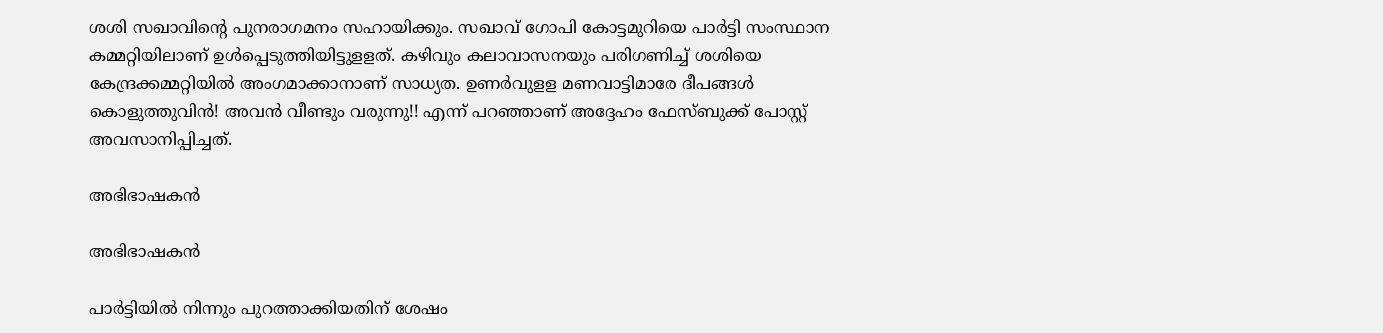ശശി സഖാവിന്റെ പുനരാഗമനം സഹായിക്കും. സഖാവ് ഗോപി കോട്ടമുറിയെ പാർട്ടി സംസ്ഥാന കമ്മറ്റിയിലാണ് ഉൾപ്പെടുത്തിയിട്ടുളളത്. കഴിവും കലാവാസനയും പരിഗണിച്ച് ശശിയെ കേന്ദ്രക്കമ്മറ്റിയിൽ അംഗമാക്കാനാണ് സാധ്യത. ഉണർവുളള മണവാട്ടിമാരേ ദീപങ്ങൾ കൊളുത്തുവിൻ! അവൻ വീണ്ടും വരുന്നു!! എന്ന് പറഞ്ഞാണ് അദ്ദേഹം ഫേസ്ബുക്ക് പോസ്റ്റ് അവസാനിപ്പിച്ചത്.

അഭിഭാഷകൻ

അഭിഭാഷകൻ

പാര്‍ട്ടിയില്‍ നിന്നും പുറത്താക്കിയതിന് ശേഷം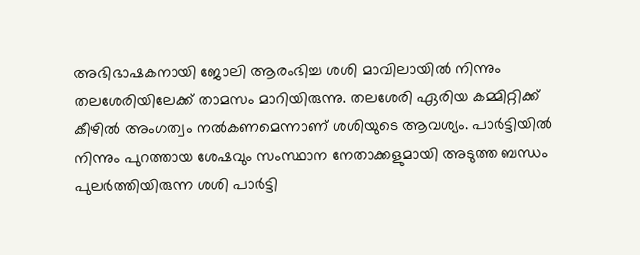അഭിഭാഷകനായി ജോലി ആരംഭിച്ച ശശി മാവിലായില്‍ നിന്നും തലശേരിയിലേക്ക് താമസം മാറിയിരുന്നു. തലശേരി ഏരിയ കമ്മിറ്റിക്ക് കീഴില്‍ അംഗത്വം നല്‍കണമെന്നാണ് ശശിയുടെ ആവശ്യം. പാര്‍ട്ടിയില്‍ നിന്നും പുറത്തായ ശേഷവും സംസ്ഥാന നേതാക്കളുമായി അടുത്ത ബന്ധം പുലര്‍ത്തിയിരുന്ന ശശി പാര്‍ട്ടി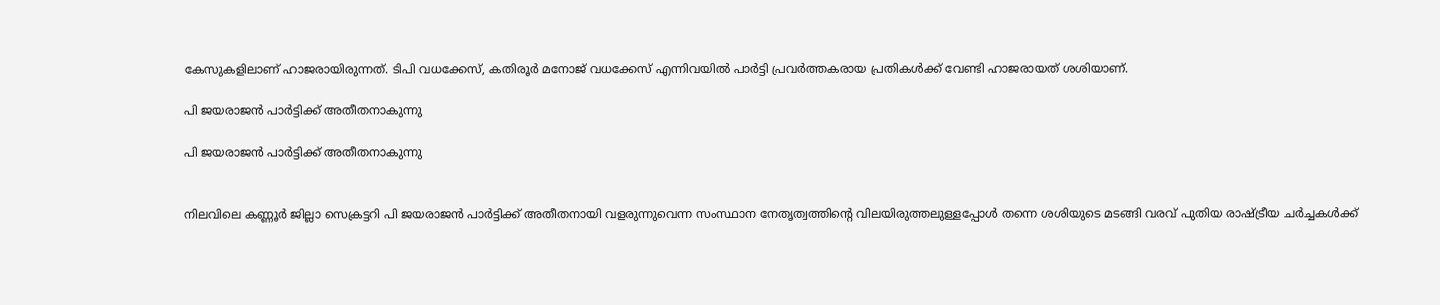കേസുകളിലാണ് ഹാജരായിരുന്നത്. ടിപി വധക്കേസ്, കതിരൂര്‍ മനോജ് വധക്കേസ് എന്നിവയില്‍ പാര്‍ട്ടി പ്രവര്‍ത്തകരായ പ്രതികള്‍ക്ക് വേണ്ടി ഹാജരായത് ശശിയാണ്.

പി ജയരാജൻ പാർട്ടിക്ക് അതീതനാകുന്നു

പി ജയരാജൻ പാർട്ടിക്ക് അതീതനാകുന്നു


നിലവിലെ കണ്ണൂര്‍ ജില്ലാ സെക്രട്ടറി പി ജയരാജന്‍ പാര്‍ട്ടിക്ക് അതീതനായി വളരുന്നുവെന്ന സംസ്ഥാന നേതൃത്വത്തിന്റെ വിലയിരുത്തലുള്ളപ്പോള്‍ തന്നെ ശശിയുടെ മടങ്ങി വരവ് പുതിയ രാഷ്ട്രീയ ചര്‍ച്ചകള്‍ക്ക്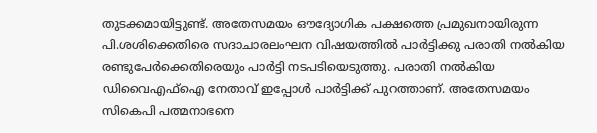തുടക്കമായിട്ടുണ്ട്. അതേസമയം ഔദ്യോഗിക പക്ഷത്തെ പ്രമുഖനായിരുന്ന പി.ശശിക്കെതിരെ സദാചാരലംഘന വിഷയത്തിൽ പാർട്ടിക്കു പരാതി നൽകിയ രണ്ടുപേർക്കെതിരെയും പാർട്ടി നടപടിയെടുത്തു. പരാതി നൽകിയ ഡിവൈഎഫ്ഐ നേതാവ് ഇപ്പോൾ‌ പാർട്ടിക്ക് പുറത്താണ്. അതേസമയം സികെപി പത്മനാഭനെ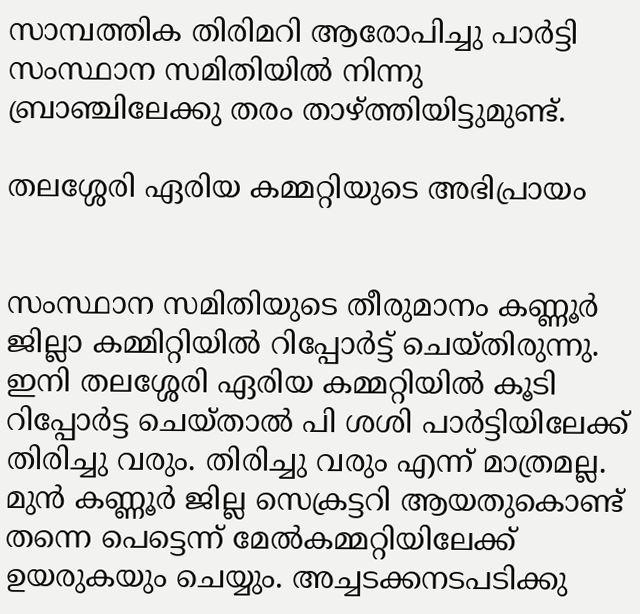സാമ്പത്തിക തിരിമറി ആരോപിച്ചു പാർട്ടി സംസ്ഥാന സമിതിയിൽ നിന്നു ബ്രാഞ്ചിലേക്കു തരം താഴ്ത്തിയിട്ടുമുണ്ട്.

തലശ്ശേരി ഏരിയ കമ്മറ്റിയുടെ അഭിപ്രായം


സംസ്ഥാന സമിതിയുടെ തീരുമാനം കണ്ണൂർ ജില്ലാ കമ്മിറ്റിയിൽ റിപ്പോർട്ട് ചെയ്തിരുന്നു. ഇനി തലശ്ശേരി ഏരിയ കമ്മറ്റിയിൽ കൂടി റിപ്പോർട്ട ചെയ്താൽ പി ശശി പാർ‍ട്ടിയിലേക്ക് തിരിച്ചു വരും. തിരിച്ചു വരും എന്ന് മാത്രമല്ല. മുൻ കണ്ണൂർ ജില്ല സെക്രട്ടറി ആയതുകൊണ്ട് തന്നെ പെട്ടെന്ന് മേൽകമ്മറ്റിയിലേക്ക് ഉയരുകയും ചെയ്യും. അച്ചടക്കനടപടിക്കു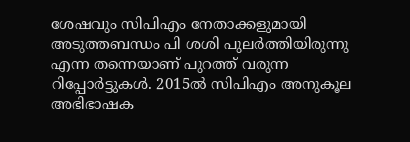ശേഷവും സിപിഎം നേതാക്കളുമായി അടുത്തബന്ധം പി ശശി പുലർത്തിയിരുന്നു എന്ന തന്നെയാണ് പുറത്ത് വരുന്ന റിപ്പോർട്ടുകൾ. 2015ൽ സിപിഎം അനുകൂല അഭിഭാഷക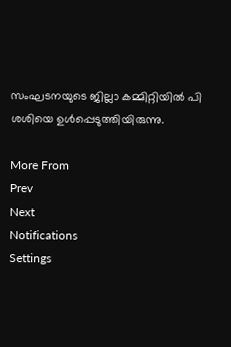സംഘടനയുടെ ജില്ലാ കമ്മിറ്റിയിൽ പി ശശിയെ ഉൾപ്പെടുത്തിയിരുന്നു.

More From
Prev
Next
Notifications
Settings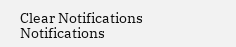Clear Notifications
Notifications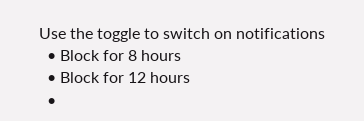Use the toggle to switch on notifications
  • Block for 8 hours
  • Block for 12 hours
  •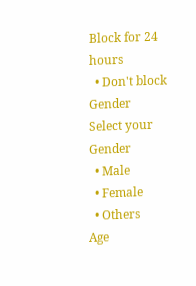Block for 24 hours
  • Don't block
Gender
Select your Gender
  • Male
  • Female
  • Others
Age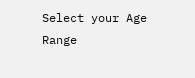Select your Age Range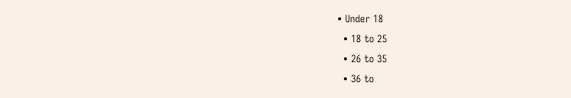• Under 18
  • 18 to 25
  • 26 to 35
  • 36 to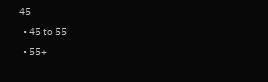45
  • 45 to 55
  • 55+